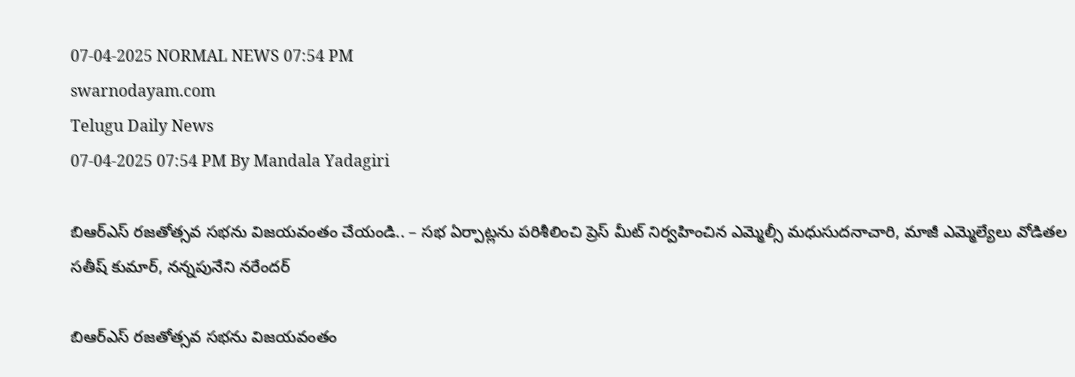07-04-2025 NORMAL NEWS 07:54 PM
swarnodayam.com
Telugu Daily News
07-04-2025 07:54 PM By Mandala Yadagiri

బిఆర్ఎస్ రజతోత్సవ సభను విజయవంతం చేయండి.. – సభ ఏర్పాట్లను పరిశీలించి ప్రెస్ మీట్ నిర్వహించిన ఎమ్మెల్సీ మధుసుదనాచారి, మాజీ ఎమ్మెల్యేలు వోడితల సతీష్ కుమార్, నన్నపునేని నరేందర్

బిఆర్ఎస్ రజతోత్సవ సభను విజయవంతం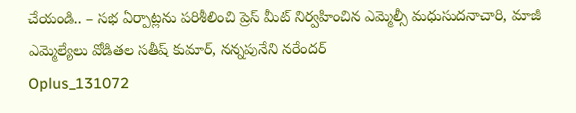చేయండి.. – సభ ఏర్పాట్లను పరిశీలించి ప్రెస్ మీట్ నిర్వహించిన ఎమ్మెల్సీ మధుసుదనాచారి, మాజీ ఎమ్మెల్యేలు వోడితల సతీష్ కుమార్, నన్నపునేని నరేందర్
Oplus_131072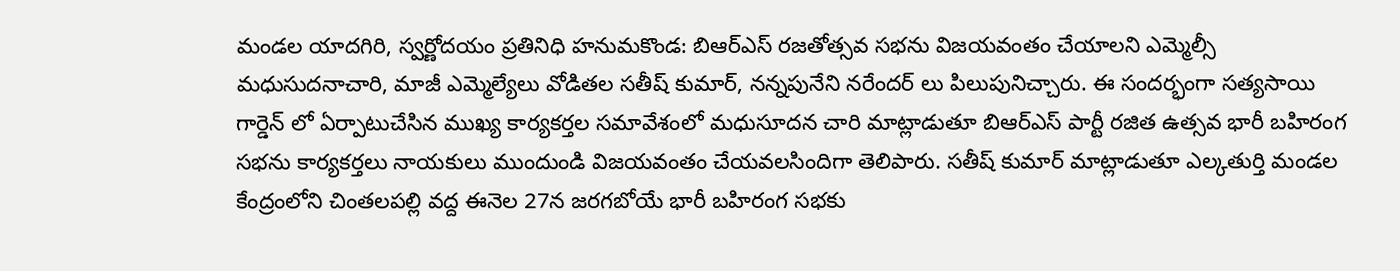మండల యాదగిరి, స్వర్ణోదయం ప్రతినిధి హనుమకొండ: బిఆర్ఎస్ రజతోత్సవ సభను విజయవంతం చేయాలని ఎమ్మెల్సీ మధుసుదనాచారి, మాజీ ఎమ్మెల్యేలు వోడితల సతీష్ కుమార్, నన్నపునేని నరేందర్ లు పిలుపునిచ్చారు. ఈ సందర్భంగా సత్యసాయి గార్డెన్ లో ఏర్పాటుచేసిన ముఖ్య కార్యకర్తల సమావేశంలో మధుసూదన చారి మాట్లాడుతూ బిఆర్ఎస్ పార్టీ రజిత ఉత్సవ భారీ బహిరంగ సభను కార్యకర్తలు నాయకులు ముందుండి విజయవంతం చేయవలసిందిగా తెలిపారు. సతీష్ కుమార్ మాట్లాడుతూ ఎల్కతుర్తి మండల కేంద్రంలోని చింతలపల్లి వద్ద ఈనెల 27న జరగబోయే భారీ బహిరంగ సభకు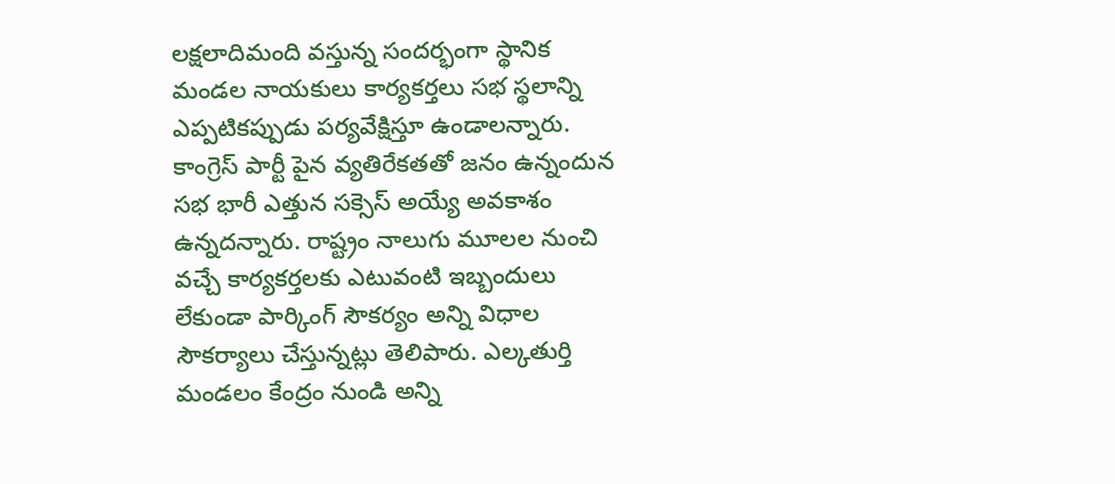లక్షలాదిమంది వస్తున్న సందర్భంగా స్థానిక మండల నాయకులు కార్యకర్తలు సభ స్థలాన్ని ఎప్పటికప్పుడు పర్యవేక్షిస్తూ ఉండాలన్నారు. కాంగ్రెస్ పార్టీ పైన వ్యతిరేకతతో జనం ఉన్నందున సభ భారీ ఎత్తున సక్సెస్ అయ్యే అవకాశం ఉన్నదన్నారు. రాష్ట్రం నాలుగు మూలల నుంచి వచ్చే కార్యకర్తలకు ఎటువంటి ఇబ్బందులు లేకుండా పార్కింగ్ సౌకర్యం అన్ని విధాల సౌకర్యాలు చేస్తున్నట్లు తెలిపారు. ఎల్కతుర్తి మండలం కేంద్రం నుండి అన్ని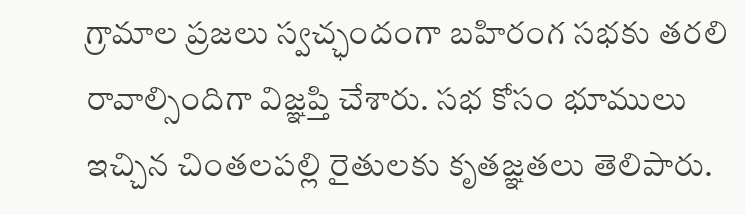గ్రామాల ప్రజలు స్వచ్ఛందంగా బహిరంగ సభకు తరలి రావాల్సిందిగా విజ్ఞప్తి చేశారు. సభ కోసం భూములు ఇచ్చిన చింతలపల్లి రైతులకు కృతజ్ఞతలు తెలిపారు.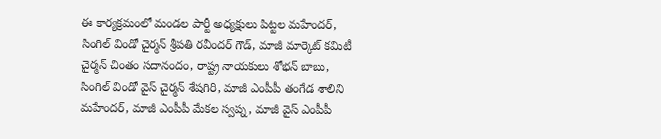ఈ కార్యక్రమంలో మండల పార్టీ అధ్యక్షులు పిట్టల మహేందర్, సింగిల్ విండో చైర్మన్ శ్రీపతి రవీందర్ గౌడ్, మాజీ మార్కెట్ కమిటీ చైర్మన్ చింతం సదానందం, రాష్ట్ర నాయకులు శోభన్ బాబు, సింగిల్ విండో వైస్ చైర్మన్ శేషగిరి, మాజీ ఎంపీపీ తంగేడ శాలిని మహేందర్, మాజీ ఎంపీపీ మేకల స్వప్న, మాజీ వైస్ ఎంపీపీ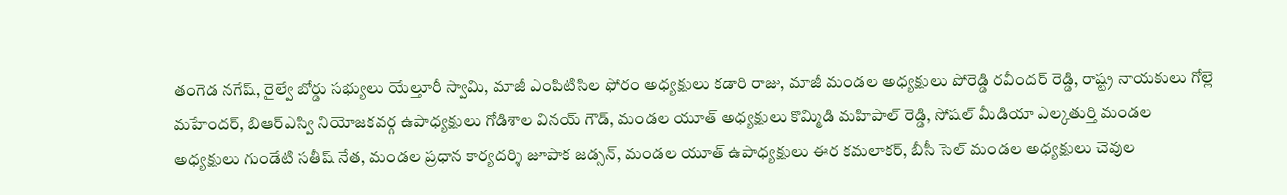తంగెడ నగేష్, రైల్వే బోర్డు సభ్యులు యేల్తూరీ స్వామి, మాజీ ఎంపిటిసిల ఫోరం అధ్యక్షులు కడారి రాజు, మాజీ మండల అధ్యక్షులు పోరెడ్డి రవీందర్ రెడ్డి, రాష్ట్ర నాయకులు గోల్లె మహేందర్, బిఆర్ఎస్వి నియోజకవర్గ ఉపాధ్యక్షులు గోడిశాల వినయ్ గౌడ్, మండల యూత్ అధ్యక్షులు కొమ్మిడి మహిపాల్ రెడ్డి, సోషల్ మీడియా ఎల్కతుర్తి మండల అధ్యక్షులు గుండేటి సతీష్ నేత, మండల ప్రధాన కార్యదర్శి జూపాక జడ్సన్, మండల యూత్ ఉపాధ్యక్షులు ఈర కమలాకర్, బీసీ సెల్ మండల అధ్యక్షులు చెవుల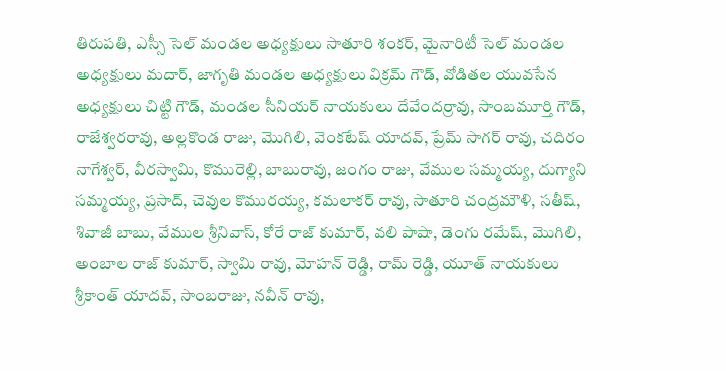తిరుపతి, ఎస్సీ సెల్ మండల అధ్యక్షులు సాతూరి శంకర్, మైనారిటీ సెల్ మండల అధ్యక్షులు మదార్, జాగృతి మండల అధ్యక్షులు విక్రమ్ గౌడ్, వోడితల యువసేన అధ్యక్షులు చిట్టి గౌడ్, మండల సీనియర్ నాయకులు దేవేందర్రావు, సాంబమూర్తి గౌడ్, రాజేశ్వరరావు, అల్లకొండ రాజు, మొగిలి, వెంకటేష్ యాదవ్, ప్రేమ్ సాగర్ రావు, చదిరం నాగేశ్వర్, వీరస్వామి, కొమురెల్లి, బాబురావు, జంగం రాజు, వేముల సమ్మయ్య, దుగ్యాని సమ్మయ్య, ప్రసాద్, చెవుల కొమురయ్య, కమలాకర్ రావు, సాతూరి చంద్రమౌళి, సతీష్, శివాజీ బాబు, వేముల శ్రీనివాస్, కోరే రాజ్ కుమార్, వలి పాషా, డెంగు రమేష్, మొగిలి, అంబాల రాజ్ కుమార్, స్వామి రావు, మోహన్ రెడ్డి, రామ్ రెడ్డి, యూత్ నాయకులు శ్రీకాంత్ యాదవ్, సాంబరాజు, నవీన్ రావు,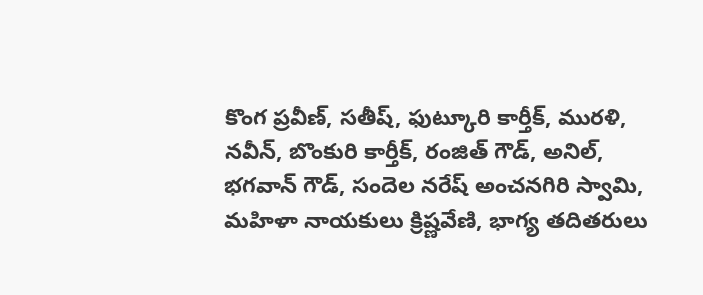కొంగ ప్రవీణ్, సతీష్, ఫుట్కూరి కార్తీక్, మురళి, నవీన్, బొంకురి కార్తీక్, రంజిత్ గౌడ్, అనిల్, భగవాన్ గౌడ్, సందెల నరేష్ అంచనగిరి స్వామి, మహిళా నాయకులు క్రిష్ణవేణి, భాగ్య తదితరులు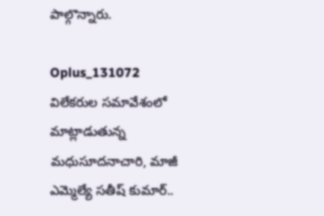పాల్గొన్నారు.

Oplus_131072 విలేకరుల సమావేశంలో మాట్లాడుతున్న మధుసూదనాచారి, మాజీ ఎమ్మెల్యే సతీష్ కుమార్..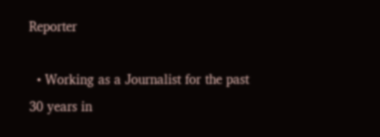Reporter

  • Working as a Journalist for the past 30 years in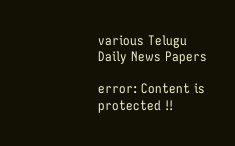various Telugu Daily News Papers

error: Content is protected !!